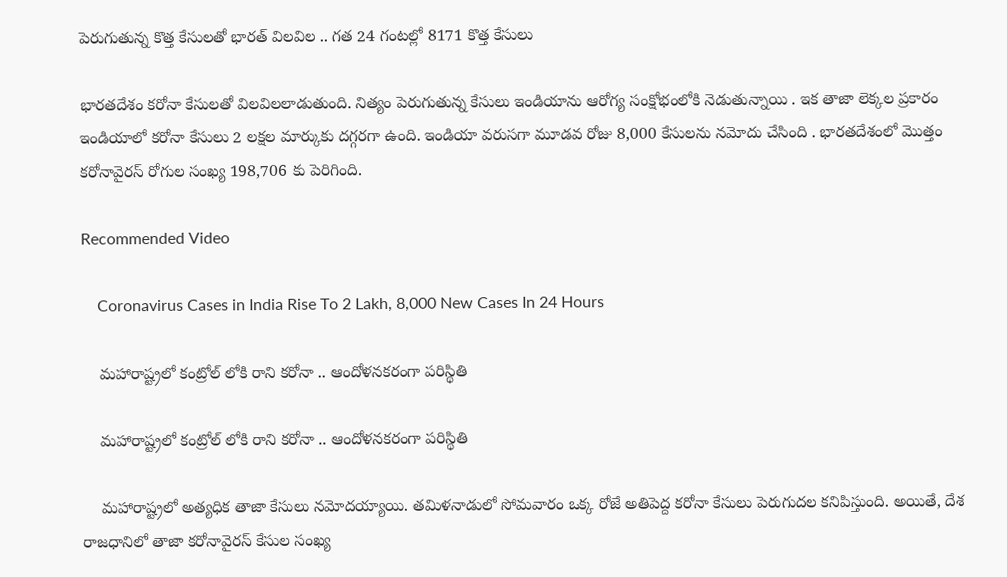పెరుగుతున్న కొత్త కేసులతో భారత్ విలవిల .. గత 24 గంటల్లో 8171 కొత్త కేసులు

భారతదేశం కరోనా కేసులతో విలవిలలాడుతుంది. నిత్యం పెరుగుతున్న కేసులు ఇండియాను ఆరోగ్య సంక్షోభంలోకి నెడుతున్నాయి . ఇక తాజా లెక్కల ప్రకారం ఇండియాలో కరోనా కేసులు 2 లక్షల మార్కుకు దగ్గరగా ఉంది. ఇండియా వరుసగా మూడవ రోజు 8,000 కేసులను నమోదు చేసింది . భారతదేశంలో మొత్తం కరోనావైరస్ రోగుల సంఖ్య 198,706 కు పెరిగింది.

Recommended Video

    Coronavirus Cases in India Rise To 2 Lakh, 8,000 New Cases In 24 Hours

    మహారాష్ట్రలో కంట్రోల్ లోకి రాని కరోనా .. ఆందోళనకరంగా పరిస్థితి

    మహారాష్ట్రలో కంట్రోల్ లోకి రాని కరోనా .. ఆందోళనకరంగా పరిస్థితి

    మహారాష్ట్రలో అత్యధిక తాజా కేసులు నమోదయ్యాయి. తమిళనాడులో సోమవారం ఒక్క రోజే అతిపెద్ద కరోనా కేసులు పెరుగుదల కనిపిస్తుంది. అయితే, దేశ రాజధానిలో తాజా కరోనావైరస్ కేసుల సంఖ్య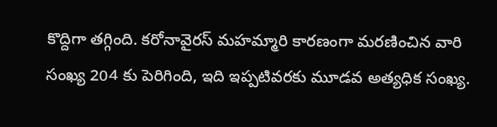కొద్దిగా తగ్గింది. కరోనావైరస్ మహమ్మారి కారణంగా మరణించిన వారి సంఖ్య 204 కు పెరిగింది, ఇది ఇప్పటివరకు మూడవ అత్యధిక సంఖ్య.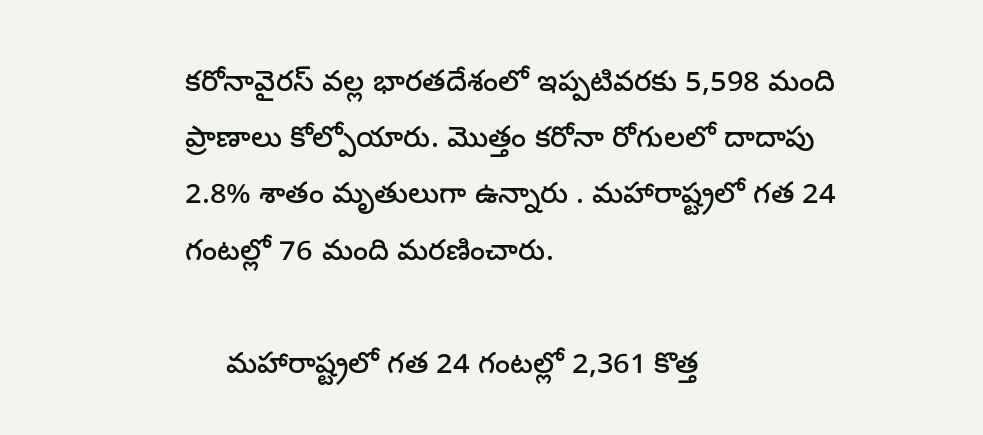కరోనావైరస్ వల్ల భారతదేశంలో ఇప్పటివరకు 5,598 మంది ప్రాణాలు కోల్పోయారు. మొత్తం కరోనా రోగులలో దాదాపు 2.8% శాతం మృతులుగా ఉన్నారు . మహారాష్ట్రలో గత 24 గంటల్లో 76 మంది మరణించారు.

     మహారాష్ట్రలో గత 24 గంటల్లో 2,361 కొత్త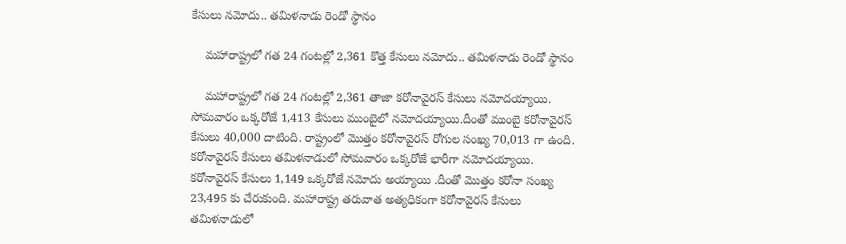కేసులు నమోదు.. తమిళనాడు రెండో స్థానం

    మహారాష్ట్రలో గత 24 గంటల్లో 2,361 కొత్త కేసులు నమోదు.. తమిళనాడు రెండో స్థానం

    మహారాష్ట్రలో గత 24 గంటల్లో 2,361 తాజా కరోనావైరస్ కేసులు నమోదయ్యాయి. సోమవారం ఒక్కరోజే 1,413 కేసులు ముంబైలో నమోదయ్యాయి.దీంతో ముంబై కరోనావైరస్ కేసులు 40,000 దాటింది. రాష్ట్రంలో మొత్తం కరోనావైరస్ రోగుల సంఖ్య 70,013 గా ఉంది. కరోనావైరస్ కేసులు తమిళనాడులో సోమవారం ఒక్కరోజే భారీగా నమోదయ్యాయి. కరోనావైరస్ కేసులు 1,149 ఒక్కరోజే నమోదు అయ్యాయి .దీంతో మొత్తం కరోనా సంఖ్య 23,495 కు చేరుకుంది. మహారాష్ట్ర తరువాత అత్యధికంగా కరోనావైరస్ కేసులు తమిళనాడులో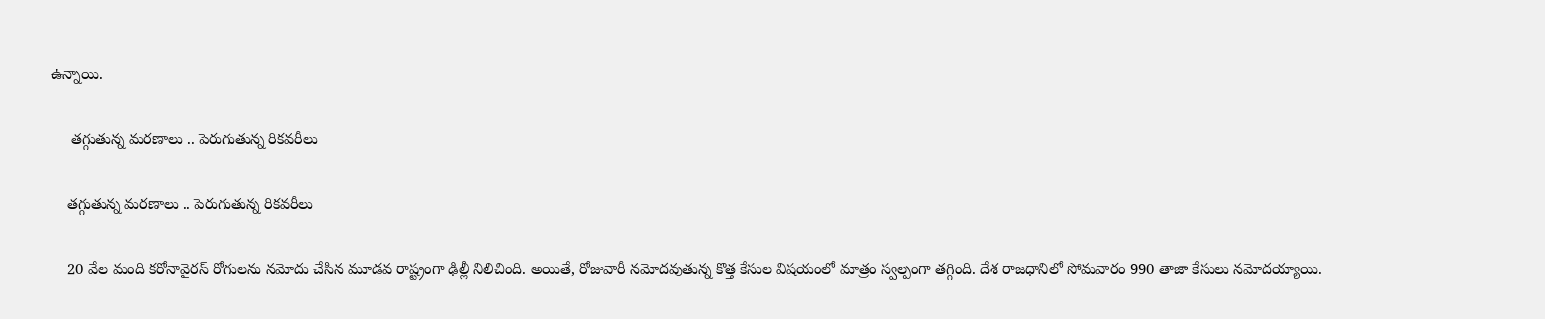ఉన్నాయి.

     తగ్గుతున్న మరణాలు .. పెరుగుతున్న రికవరీలు

    తగ్గుతున్న మరణాలు .. పెరుగుతున్న రికవరీలు

    20 వేల మంది కరోనావైరస్ రోగులను నమోదు చేసిన మూడవ రాష్ట్రంగా ఢిల్లీ నిలిచింది. అయితే, రోజువారీ నమోదవుతున్న కొత్త కేసుల విషయంలో మాత్రం స్వల్పంగా తగ్గింది. దేశ రాజధానిలో సోమవారం 990 తాజా కేసులు నమోదయ్యాయి.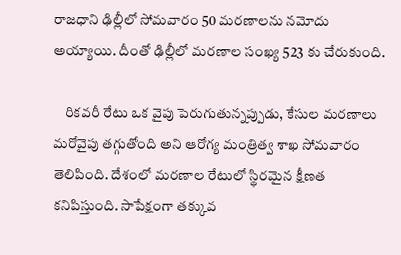రాజధాని ఢిల్లీలో సోమవారం 50 మరణాలను నమోదు అయ్యాయి. దీంతో ఢిల్లీలో మరణాల సంఖ్య 523 కు చేరుకుంది.

    రికవరీ రేటు ఒక వైపు పెరుగుతున్నప్పుడు, కేసుల మరణాలు మరోవైపు తగ్గుతోంది అని ఆరోగ్య మంత్రిత్వ శాఖ సోమవారం తెలిపింది. దేశంలో మరణాల రేటులో స్థిరమైన క్షీణత కనిపిస్తుంది. సాపేక్షంగా తక్కువ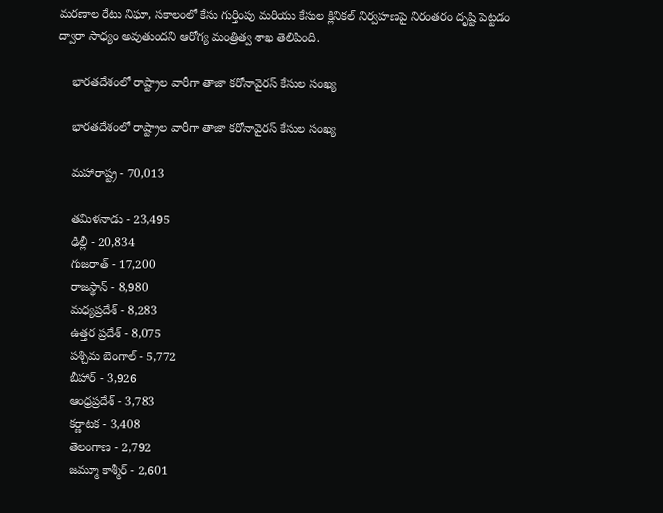మరణాల రేటు నిఘా, సకాలంలో కేసు గుర్తింపు మరియు కేసుల క్లినికల్ నిర్వహణపై నిరంతరం దృష్టి పెట్టడం ద్వారా సాధ్యం అవుతుందని ఆరోగ్య మంత్రిత్వ శాఖ తెలిపింది.

    భారతదేశంలో రాష్ట్రాల వారీగా తాజా కరోనావైరస్ కేసుల సంఖ్య

    భారతదేశంలో రాష్ట్రాల వారీగా తాజా కరోనావైరస్ కేసుల సంఖ్య

    మహారాష్ట్ర - 70,013

    తమిళనాడు - 23,495
    ఢిల్లీ - 20,834
    గుజరాత్ - 17,200
    రాజస్థాన్ - 8,980
    మధ్యప్రదేశ్ - 8,283
    ఉత్తర ప్రదేశ్ - 8,075
    పశ్చిమ బెంగాల్ - 5,772
    బీహార్ - 3,926
    ఆంధ్రప్రదేశ్ - 3,783
    కర్ణాటక - 3,408
    తెలంగాణ - 2,792
    జమ్మూ కాశ్మీర్ - 2,601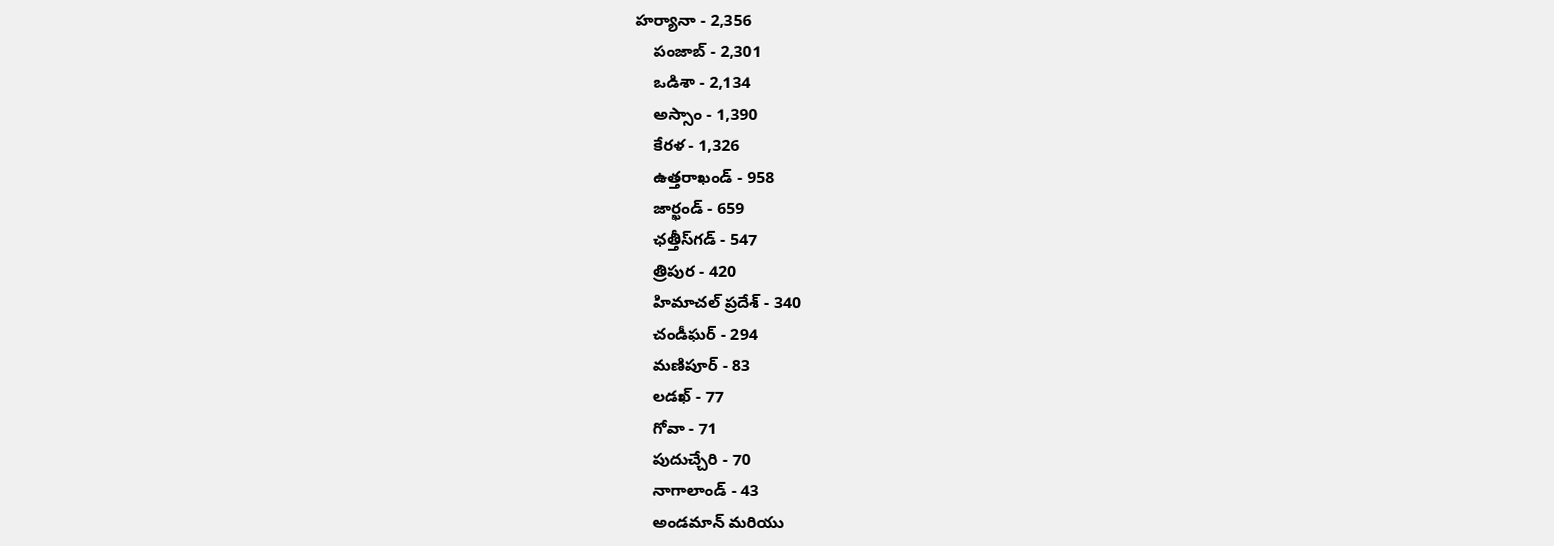హర్యానా - 2,356
    పంజాబ్ - 2,301
    ఒడిశా - 2,134
    అస్సాం - 1,390
    కేరళ - 1,326
    ఉత్తరాఖండ్ - 958
    జార్ఖండ్ - 659
    ఛత్తీస్‌గడ్ - 547
    త్రిపుర - 420
    హిమాచల్ ప్రదేశ్ - 340
    చండీఘర్ - 294
    మణిపూర్ - 83
    లడఖ్ - 77
    గోవా - 71
    పుదుచ్చేరి - 70
    నాగాలాండ్ - 43
    అండమాన్ మరియు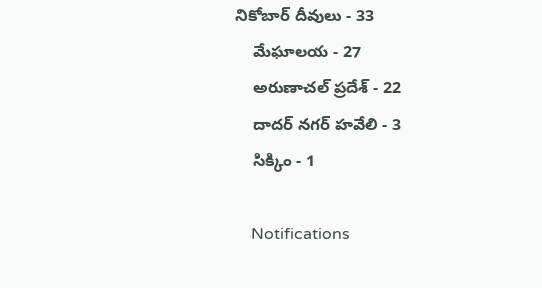నికోబార్ దీవులు - 33
    మేఘాలయ - 27
    అరుణాచల్ ప్రదేశ్ - 22
    దాదర్ నగర్ హవేలి - 3
    సిక్కిం - 1

    Notifications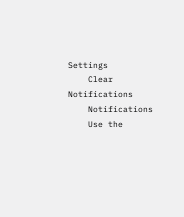Settings
    Clear Notifications
    Notifications
    Use the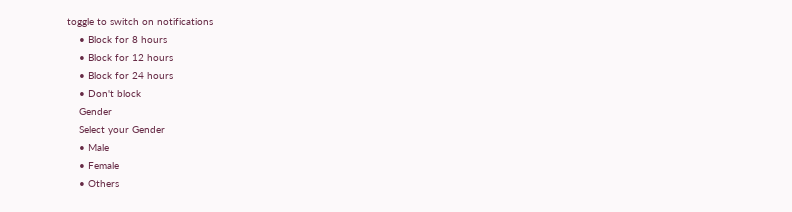toggle to switch on notifications
    • Block for 8 hours
    • Block for 12 hours
    • Block for 24 hours
    • Don't block
    Gender
    Select your Gender
    • Male
    • Female
    • Others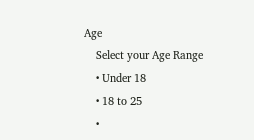Age
    Select your Age Range
    • Under 18
    • 18 to 25
    •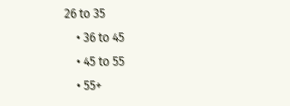26 to 35
    • 36 to 45
    • 45 to 55
    • 55+